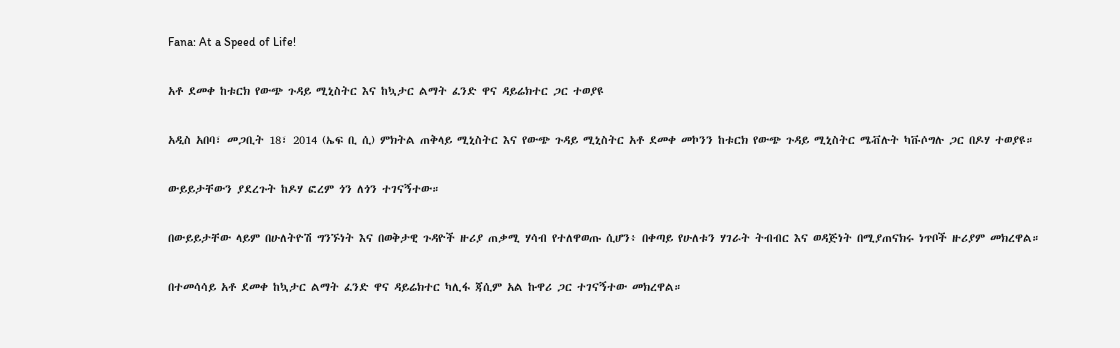Fana: At a Speed of Life!

አቶ ደመቀ ከቱርክ የውጭ ጉዳይ ሚኒስትር እና ከኳታር ልማት ፈንድ ዋና ዳይሬክተር ጋር ተወያዩ

አዲስ አበባ፣ መጋቢት 18፣ 2014 (ኤፍ ቢ ሲ) ምክትል ጠቅላይ ሚኒስትር እና የውጭ ጉዳይ ሚኒስትር አቶ ደመቀ መኮንን ከቱርክ የውጭ ጉዳይ ሚኒስትር ሜቭሉት ካቩሶግሉ ጋር በዶሃ ተወያዩ።

ውይይታቸውን ያደረጉት ከዶሃ ፎረም ጎን ለጎን ተገናኝተው።

በውይይታቸው ላይም በሁለትዮሽ ግንኙነት እና በወቅታዊ ጉዳዮች ዙሪያ ጠቃሚ ሃሳብ የተለዋወጡ ሲሆን፥ በቀጣይ የሁለቱን ሃገራት ትብብር እና ወዳጅነት በሚያጠናክሩ ነጥቦች ዙሪያም መክረዋል።

በተመሳሳይ አቶ ደመቀ ከኳታር ልማት ፈንድ ዋና ዳይሬክተር ካሊፋ ጃሲም አል ኩዋሪ ጋር ተገናኝተው መክረዋል።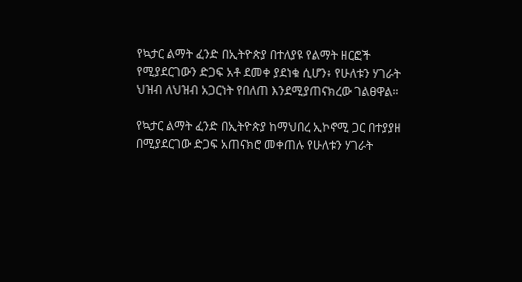የኳታር ልማት ፈንድ በኢትዮጵያ በተለያዩ የልማት ዘርፎች የሚያደርገውን ድጋፍ አቶ ደመቀ ያደነቁ ሲሆን፥ የሁለቱን ሃገራት ህዝብ ለህዝብ አጋርነት የበለጠ እንደሚያጠናክረው ገልፀዋል።

የኳታር ልማት ፈንድ በኢትዮጵያ ከማህበረ ኢኮኖሚ ጋር በተያያዘ በሚያደርገው ድጋፍ አጠናክሮ መቀጠሉ የሁለቱን ሃገራት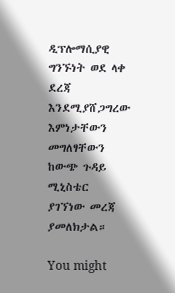ዲፕሎማሲያዊ ግንኙነት ወደ ላቀ ደረጃ እንደሚያሸጋግረው እምነታቸውን መግለፃቸውን ከውጭ ጉዳይ ሚኒስቴር ያገኘነው መረጃ ያመለክታል።

You might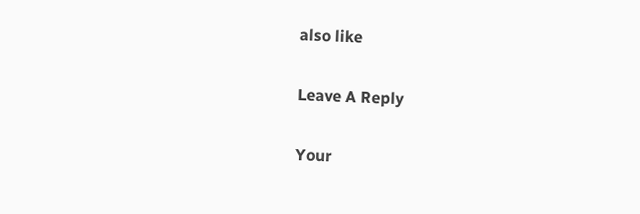also like

Leave A Reply

Your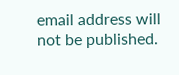email address will not be published.